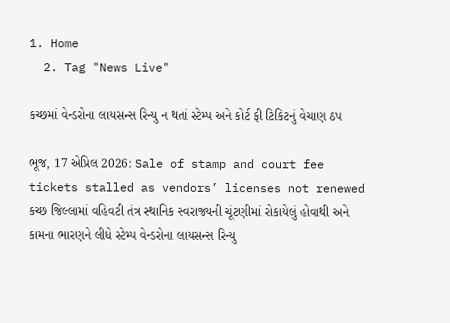1. Home
  2. Tag "News Live"

કચ્છમાં વેન્ડરોના લાયસન્સ રિન્યુ ન થતાં સ્ટેમ્પ અને કોર્ટ ફી ટિકિટનું વેચાણ ઠપ

ભૂજ, 17 એપ્રિલ 2026: Sale of stamp and court fee tickets stalled as vendors’ licenses not renewed કચ્છ જિલ્લામાં વહિવટી તંત્ર સ્થાનિક સ્વરાજ્યની ચૂંટણીમાં રોકાયેલું હોવાથી અને કામના ભારણને લીધે સ્ટેમ્પ વેન્ડરોના લાયસન્સ રિન્યુ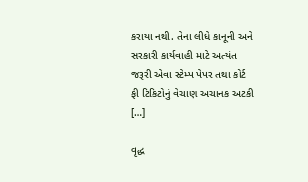કરાયા નથી. તેના લીધે કાનૂની અને સરકારી કાર્યવાહી માટે અત્યંત જરૂરી એવા સ્ટેમ્પ પેપર તથા કોર્ટ ફી ટિકિટોનું વેચાણ અચાનક અટકી […]

વૃદ્ધ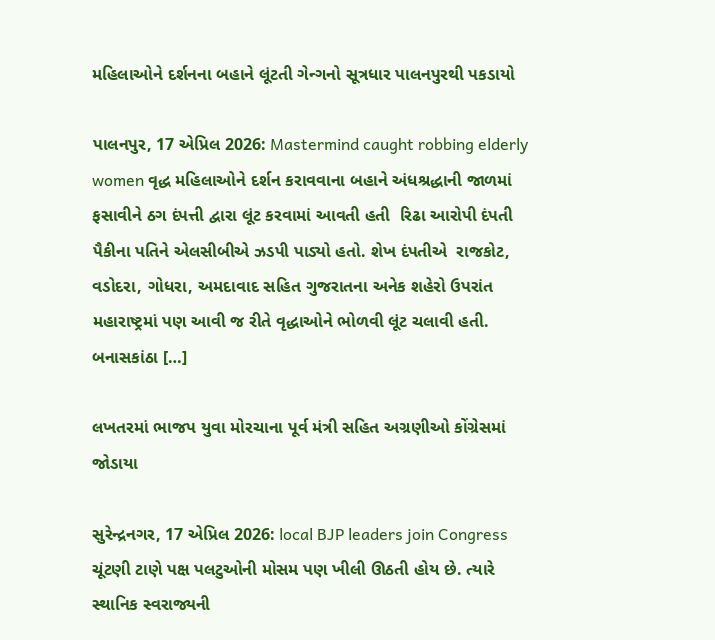મહિલાઓને દર્શનના બહાને લૂંટતી ગેન્ગનો સૂત્રધાર પાલનપુરથી પકડાયો

પાલનપુર, 17 એપ્રિલ 2026: Mastermind caught robbing elderly women વૃદ્ધ મહિલાઓને દર્શન કરાવવાના બહાને અંધશ્રદ્ધાની જાળમાં ફસાવીને ઠગ દંપત્તી દ્વારા લૂંટ કરવામાં આવતી હતી  રિઢા આરોપી દંપતી પૈકીના પતિને એલસીબીએ ઝડપી પાડ્યો હતો. શેખ દંપતીએ  રાજકોટ, વડોદરા, ગોધરા, અમદાવાદ સહિત ગુજરાતના અનેક શહેરો ઉપરાંત મહારાષ્ટ્રમાં પણ આવી જ રીતે વૃદ્ધાઓને ભોળવી લૂંટ ચલાવી હતી. બનાસકાંઠા […]

લખતરમાં ભાજપ યુવા મોરચાના પૂર્વ મંત્રી સહિત અગ્રણીઓ કોંગ્રેસમાં જોડાયા

સુરેન્દ્રનગર, 17 એપ્રિલ 2026: local BJP leaders join Congress ચૂંટણી ટાણે પક્ષ પલટુઓની મોસમ પણ ખીલી ઊઠતી હોય છે. ત્યારે સ્થાનિક સ્વરાજ્યની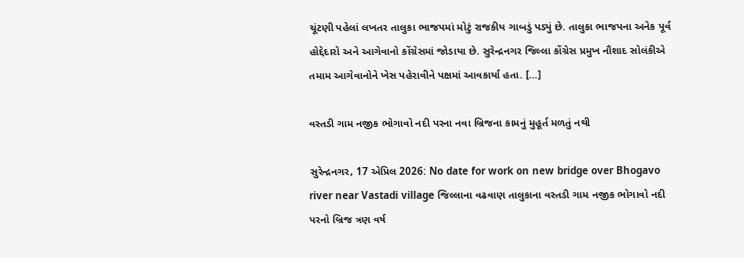ચૂંટણી પહેલાં લખતર તાલુકા ભાજપમાં મોટું રાજકીય ગાબડું પડ્યું છે. તાલુકા ભાજપના અનેક પૂર્વ હોદ્દેદારો અને આગેવાનો કોંગ્રેસમાં જોડાયા છે. સુરેન્દ્રનગર જિલ્લા કોંગ્રેસ પ્રમુખ નૌશાદ સોલંકીએ તમામ આગેવાનોને ખેસ પહેરાવીને પક્ષમાં આવકાર્યા હતા. […]

વસ્તડી ગામ નજીક ભોગાવો નદી પરના નવા બ્રિજના કામનું મુહૂર્ત મળતું નથી

સુરેન્દ્રનગર, 17 એપ્રિલ 2026: No date for work on new bridge over Bhogavo river near Vastadi village જિલ્લાના વઢવાણ તાલુકાના વસ્તડી ગામ નજીક ભોગાવો નદી પરનો બ્રિજ ત્રણ વર્ષ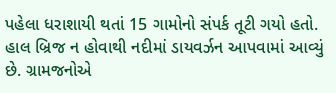પહેલા ધરાશાયી થતાં 15 ગામોનો સંપર્ક તૂટી ગયો હતો. હાલ બ્રિજ ન હોવાથી નદીમાં ડાયવર્ઝન આપવામાં આવ્યું છે. ગ્રામજનોએ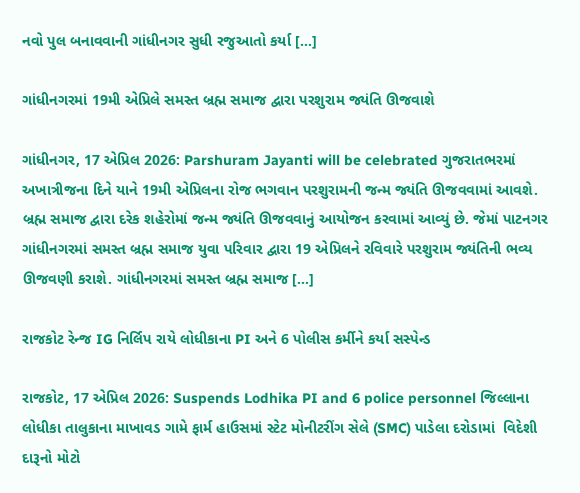નવો પુલ બનાવવાની ગાંધીનગર સુધી રજુઆતો કર્યા […]

ગાંધીનગરમાં 19મી એપ્રિલે સમસ્ત બ્રહ્મ સમાજ દ્વારા પરશુરામ જ્યંતિ ઊજવાશે

ગાંધીનગર, 17 એપ્રિલ 2026: Parshuram Jayanti will be celebrated ગુજરાતભરમાં અખાત્રીજના દિને યાને 19મી એપ્રિલના રોજ ભગવાન પરશુરામની જન્મ જ્યંતિ ઊજવવામાં આવશે. બ્રહ્મ સમાજ દ્વારા દરેક શહેરોમાં જન્મ જ્યંતિ ઊજવવાનું આયોજન કરવામાં આવ્યું છે. જેમાં પાટનગર ગાંધીનગરમાં સમસ્ત બ્રહ્મ સમાજ યુવા પરિવાર દ્વારા 19 એપ્રિલને રવિવારે પરશુરામ જ્યંતિની ભવ્ય ઊજવણી કરાશે. ગાંધીનગરમાં સમસ્ત બ્રહ્મ સમાજ […]

રાજકોટ રેન્જ IG નિર્લિપ રાયે લોધીકાના PI અને 6 પોલીસ કર્મીને કર્યા સસ્પેન્ડ

રાજકોટ, 17 એપ્રિલ 2026: Suspends Lodhika PI and 6 police personnel જિલ્લાના લોધીકા તાલુકાના માખાવડ ગામે ફાર્મ હાઉસમાં સ્ટેટ મોનીટરીંગ સેલે (SMC) પાડેલા દરોડામાં  વિદેશી દારૂનો મોટો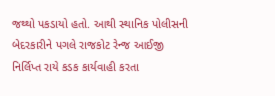જથ્થો પકડાયો હતો. આથી સ્થાનિક પોલીસની બેદરકારીને પગલે રાજકોટ રેન્જ આઈજી નિર્લિપ્ત રાયે કડક કાર્યવાહી કરતા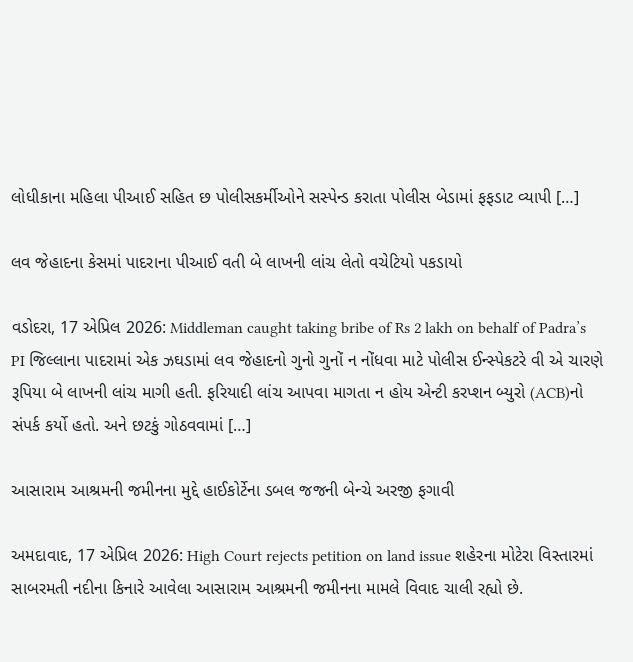લોધીકાના મહિલા પીઆઈ સહિત છ પોલીસકર્મીઓને સસ્પેન્ડ કરાતા પોલીસ બેડામાં ફફડાટ વ્યાપી […]

લવ જેહાદના કેસમાં પાદરાના પીઆઈ વતી બે લાખની લાંચ લેતો વચેટિયો પકડાયો

વડોદરા, 17 એપ્રિલ 2026: Middleman caught taking bribe of Rs 2 lakh on behalf of Padra’s PI જિલ્લાના પાદરામાં એક ઝઘડામાં લવ જેહાદનો ગુનો ગુનોં ન નોંધવા માટે પોલીસ ઈન્સ્પેકટરે વી એ ચારણે રૂપિયા બે લાખની લાંચ માગી હતી. ફરિયાદી લાંચ આપવા માગતા ન હોય એન્ટી કરપ્શન બ્યુરો (ACB)નો સંપર્ક કર્યો હતો. અને છટકું ગોઠવવામાં […]

આસારામ આશ્રમની જમીનના મુદ્દે હાઈકોર્ટેના ડબલ જજની બેન્ચે અરજી ફગાવી

અમદાવાદ, 17 એપ્રિલ 2026: High Court rejects petition on land issue શહેરના મોટેરા વિસ્તારમાં સાબરમતી નદીના કિનારે આવેલા આસારામ આશ્રમની જમીનના મામલે વિવાદ ચાલી રહ્યો છે.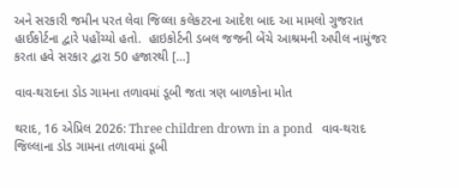અને સરકારી જમીન પરત લેવા જિલ્લા કલેકટરના આદેશ બાદ આ મામલો ગુજરાત હાઈકોર્ટના દ્વારે પહોંચ્યો હતો.  હાઇકોર્ટની ડબલ જજની બેંચે આશ્રમની અપીલ નામુંજર કરતા હવે સરકાર દ્વારા 50 હજારથી […]

વાવ-થરાદના ડોડ ગામના તળાવમાં ડૂબી જતા ત્રણ બાળકોના મોત

થરાદ, 16 એપ્રિલ 2026: Three children drown in a pond   વાવ-થરાદ જિલ્લાના ડોડ ગામના તળાવમાં ડૂબી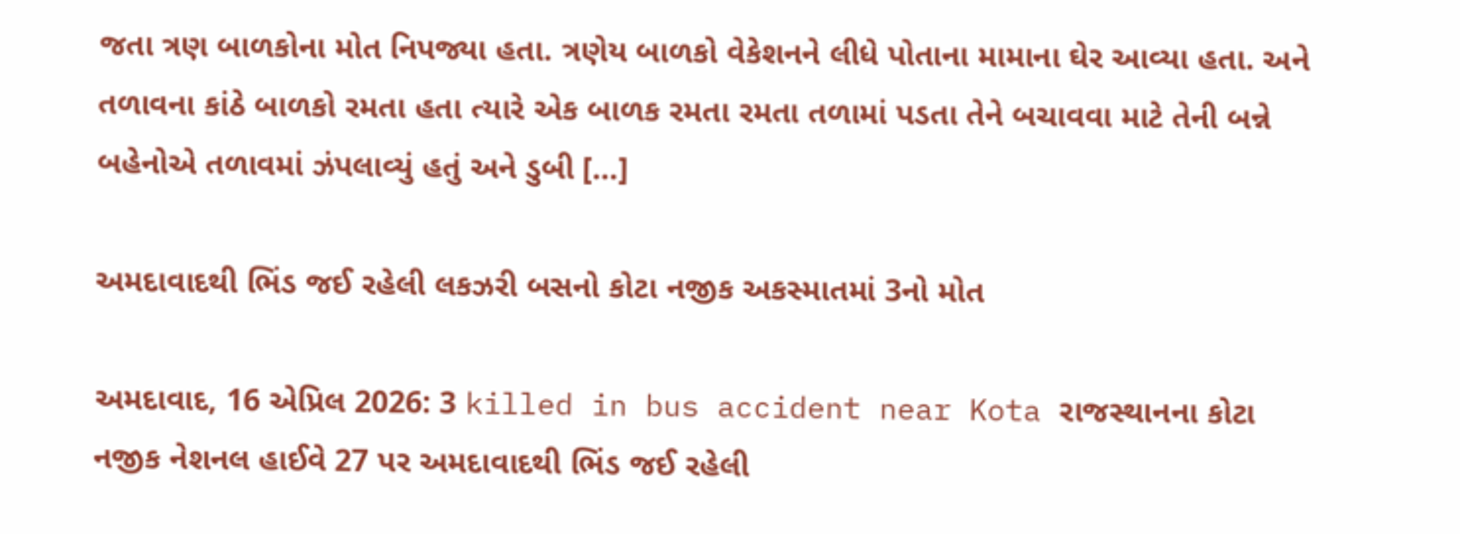જતા ત્રણ બાળકોના મોત નિપજ્યા હતા. ત્રણેય બાળકો વેકેશનને લીધે પોતાના મામાના ઘેર આવ્યા હતા. અને તળાવના કાંઠે બાળકો રમતા હતા ત્યારે એક બાળક રમતા રમતા તળામાં પડતા તેને બચાવવા માટે તેની બન્ને બહેનોએ તળાવમાં ઝંપલાવ્યું હતું અને ડુબી […]

અમદાવાદથી ભિંડ જઈ રહેલી લકઝરી બસનો કોટા નજીક અકસ્માતમાં 3નો મોત

અમદાવાદ, 16 એપ્રિલ 2026: 3 killed in bus accident near Kota રાજસ્થાનના કોટા નજીક નેશનલ હાઈવે 27 પર અમદાવાદથી ભિંડ જઈ રહેલી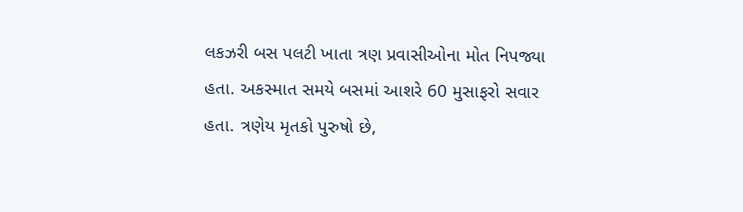લકઝરી બસ પલટી ખાતા ત્રણ પ્રવાસીઓના મોત નિપજ્યા હતા. અકસ્માત સમયે બસમાં આશરે 60 મુસાફરો સવાર હતા. ત્રણેય મૃતકો પુરુષો છે,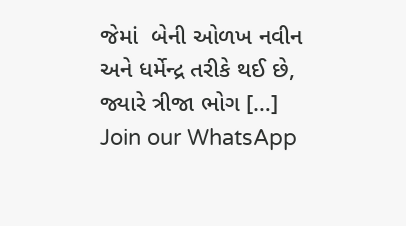જેમાં  બેની ઓળખ નવીન અને ધર્મેન્દ્ર તરીકે થઈ છે, જ્યારે ત્રીજા ભોગ […]
Join our WhatsApp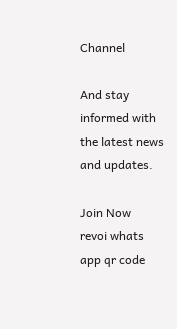Channel

And stay informed with the latest news and updates.

Join Now
revoi whats app qr code